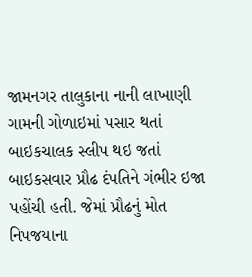જામનગર તાલુકાના નાની લાખાણી ગામની ગોળાઇમાં પસાર થતાં બાઇકચાલક સ્લીપ થઇ જતાં બાઇકસવાર પ્રૌઢ દંપતિને ગંભીર ઇજા પહોંચી હતી. જેમાં પ્રૌઢનું મોત નિપજયાના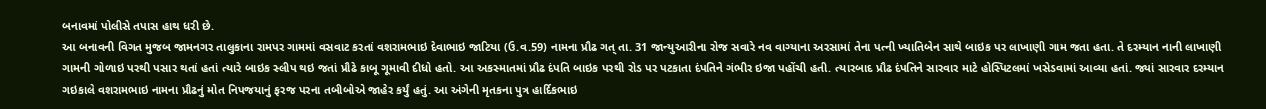બનાવમાં પોલીસે તપાસ હાથ ધરી છે.
આ બનાવની વિગત મુજબ જામનગર તાલુકાના રામપર ગામમાં વસવાટ કરતાં વશરામભાઇ દેવાભાઇ જાટિયા (ઉ.વ.59) નામના પ્રૌઢ ગત્ તા. 31 જાન્યુઆરીના રોજ સવારે નવ વાગ્યાના અરસામાં તેના પત્ની ખ્યાતિબેન સાથે બાઇક પર લાખાણી ગામ જતા હતા. તે દરમ્યાન નાની લાખાણી ગામની ગોળાઇ પરથી પસાર થતાં હતાં ત્યારે બાઇક સ્લીપ થઇ જતાં પ્રૌઢે કાબૂ ગૂમાવી દીધો હતો. આ અકસ્માતમાં પ્રૌઢ દંપતિ બાઇક પરથી રોડ પર પટકાતા દંપતિને ગંભીર ઇજા પહોંચી હતી. ત્યારબાદ પ્રૌઢ દંપતિને સારવાર માટે હોસ્પિટલમાં ખસેડવામાં આવ્યા હતાં. જ્યાં સારવાર દરમ્યાન ગઇકાલે વશરામભાઇ નામના પ્રૌઢનું મોત નિપજયાનું ફરજ પરના તબીબોએ જાહેર કર્યું હતું. આ અંગેની મૃતકના પુત્ર હાર્દિકભાઇ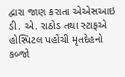દ્વારા જાણ કરાતા એએસઆઇ ડી. એ. રાઠોડ તથા સ્ટાફએ હોસ્પિટલ પહોંચી મૃતદેહનો કબ્જો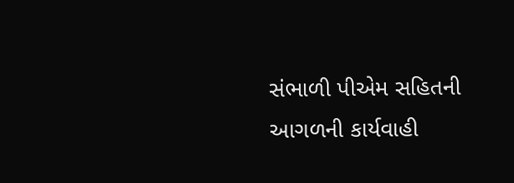સંભાળી પીએમ સહિતની આગળની કાર્યવાહી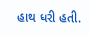હાથ ધરી હતી.